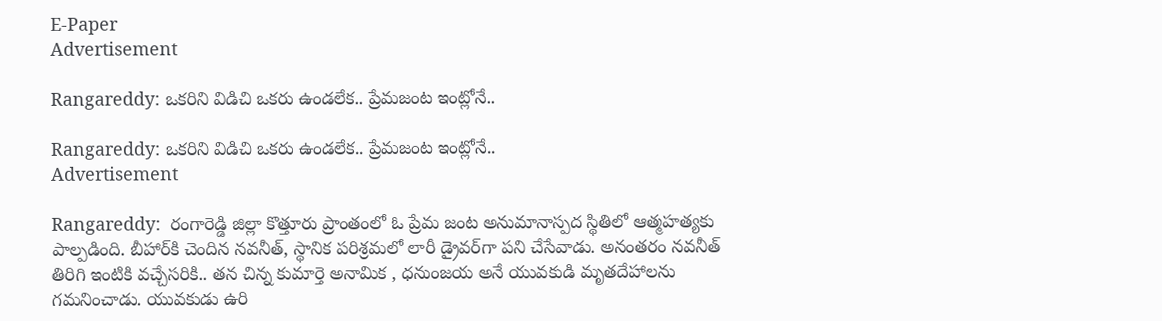E-Paper
Advertisement

Rangareddy: ఒకరిని విడిచి ఒకరు ఉండలేక.. ప్రేమజంట ఇంట్లోనే..

Rangareddy: ఒకరిని విడిచి ఒకరు ఉండలేక.. ప్రేమజంట ఇంట్లోనే..
Advertisement

Rangareddy:  రంగారెడ్డి జిల్లా కొత్తూరు ప్రాంతంలో ఓ ప్రేమ జంట అనుమానాస్పద స్థితిలో ఆత్మహత్యకు పాల్పడింది. బీహార్‌కి చెందిన నవనీత్, స్థానిక పరిశ్రమలో లారీ డ్రైవర్‌గా పని చేసేవాడు. అనంతరం నవనీత్ తిరిగి ఇంటికి వచ్చేసరికి.. తన చిన్న కుమార్తె అనామిక , ధనుంజయ అనే యువకుడి మృతదేహాలను గమనించాడు. యువకుడు ఉరి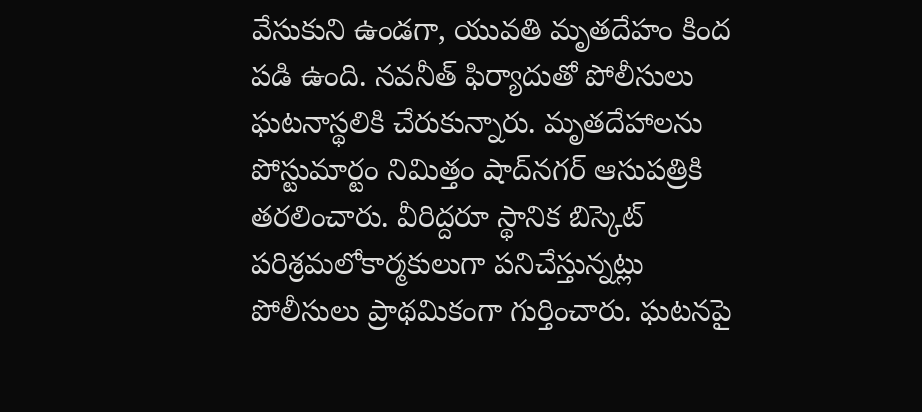వేసుకుని ఉండగా, యువతి మృతదేహం కింద పడి ఉంది. నవనీత్ ఫిర్యాదుతో పోలీసులు ఘటనాస్థలికి చేరుకున్నారు. మృతదేహాలను పోస్టుమార్టం నిమిత్తం షాద్‌నగర్ ఆసుపత్రికి తరలించారు. వీరిద్దరూ స్థానిక బిస్కెట్ పరిశ్రమలోకార్మకులుగా పనిచేస్తున్నట్లు పోలీసులు ప్రాథమికంగా గుర్తించారు. ఘటనపై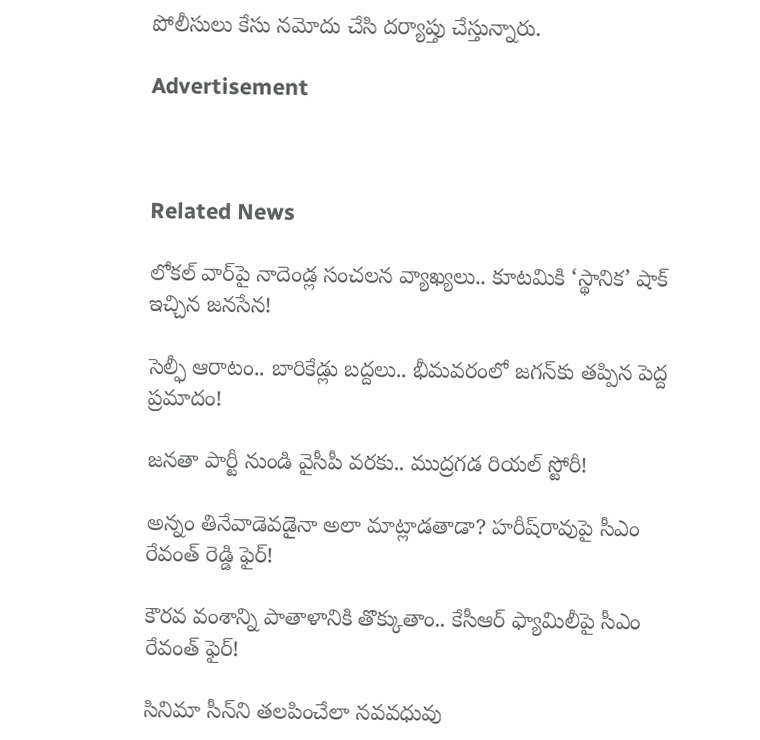పోలీసులు కేసు నమోదు చేసి దర్యాప్తు చేస్తున్నారు.

Advertisement



Related News

లోకల్ వార్‌పై నాదెండ్ల సంచలన వ్యాఖ్యలు.. కూటమికి ‘స్థానిక’ షాక్ ఇచ్చిన జనసేన!

సెల్ఫీ ఆరాటం.. బారికేడ్లు బద్దలు.. భీమవరంలో జగన్‌కు తప్పిన పెద్ద ప్రమాదం!

జనతా పార్టీ నుండి వైసీపీ వరకు.. ముద్రగడ రియల్ స్టోరీ!

అన్నం తినేవాడెవడైనా అలా మాట్లాడతాడా? హరీష్‌రావుపై సీఎం రేవంత్ రెడ్డి ఫైర్!

కౌరవ వంశాన్ని పాతాళానికి తొక్కుతాం.. కేసీఆర్ ఫ్యామిలీపై సీఎం రేవంత్ ఫైర్!

సినిమా సీన్‌ని తలపించేలా నవవధువు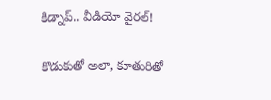కిడ్నాప్.. వీడియో వైరల్!

కొడుకుతో అలా, కూతురితో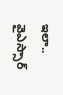ఇలా.. వైఎస్సార్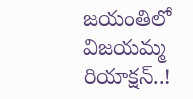జయంతిలో విజయమ్మ రియాక్షన్..!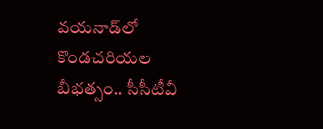వయనాడ్‌లో కొండచరియల బీభత్సం.. సీసీటీవీ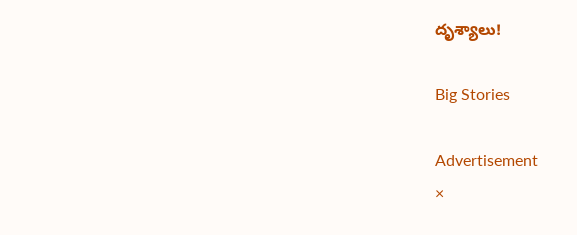దృశ్యాలు!

Big Stories

Advertisement
×